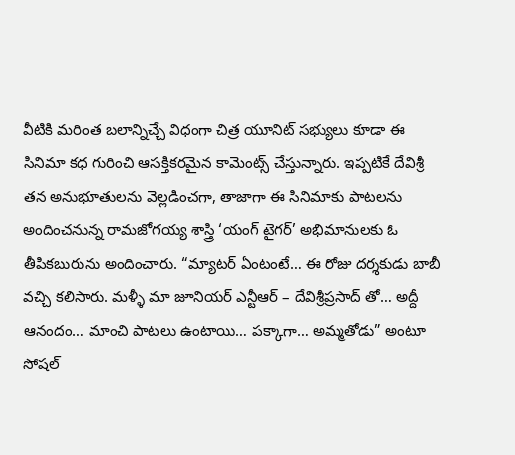వీటికి మరింత బలాన్నిచ్చే విధంగా చిత్ర యూనిట్ సభ్యులు కూడా ఈ సినిమా కధ గురించి ఆసక్తికరమైన కామెంట్స్ చేస్తున్నారు. ఇప్పటికే దేవిశ్రీ తన అనుభూతులను వెల్లడించగా, తాజాగా ఈ సినిమాకు పాటలను అందించనున్న రామజోగయ్య శాస్త్రి ‘యంగ్ టైగర్’ అభిమానులకు ఓ తీపికబురును అందించారు. “మ్యాటర్ ఏంటంటే… ఈ రోజు దర్శకుడు బాబీ వచ్చి కలిసారు. మళ్ళీ మా జూనియర్ ఎన్టీఆర్ – దేవిశ్రీప్రసాద్ తో… అద్దీ ఆనందం… మాంచి పాటలు ఉంటాయి… పక్కాగా… అమ్మతోడు” అంటూ సోషల్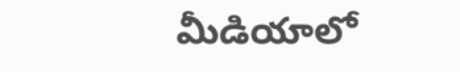మీడియాలో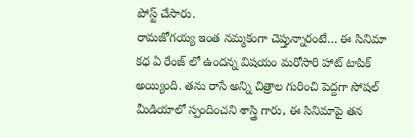పోస్ట్ చేసారు.
రామజోగయ్య ఇంత నమ్మకంగా చెప్తున్నారంటే… ఈ సినిమా కధ ఏ రేంజ్ లో ఉందన్న విషయం మరోసారి హాట్ టాపిక్ అయ్యింది. తను రాసే అన్ని చిత్రాల గురించి పెద్దగా సోషల్ మీడియాలో స్పందించని శాస్త్రి గారు, ఈ సినిమాపై తన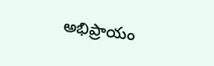అభిప్రాయం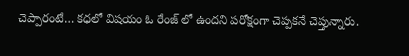చెప్పారంటే… కధలో విషయం ఓ రేంజ్ లో ఉందని పరోక్షంగా చెప్పకనే చెప్తున్నారు.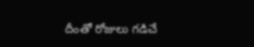దీంతో రోజులు గడిచే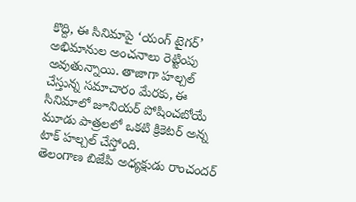కొద్ది, ఈ సినిమాపై ‘యంగ్ టైగర్’ అభిమానుల అంచనాలు రెట్టింపు అవుతున్నాయి. తాజాగా హల్చల్ చేస్తున్న సమాచారం మేరకు, ఈ సినిమాలో జూనియర్ పోషించబోయే మూడు పాత్రలలో ఒకటి క్రికెటర్ అన్న టాక్ హల్చల్ చేస్తోంది.
తెలంగాణ బిజేపి అధ్యక్షుడు రాంచందర్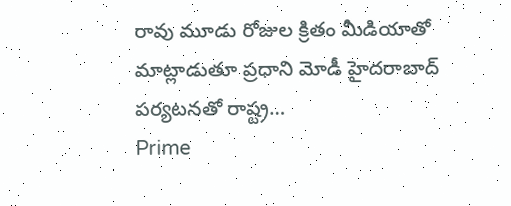రావు మూడు రోజుల క్రితం మీడియాతో మాట్లాడుతూ ప్రధాని మోడీ హైదరాబాద్ పర్యటనతో రాష్ట్ర…
Prime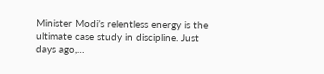Minister Modi’s relentless energy is the ultimate case study in discipline. Just days ago,…